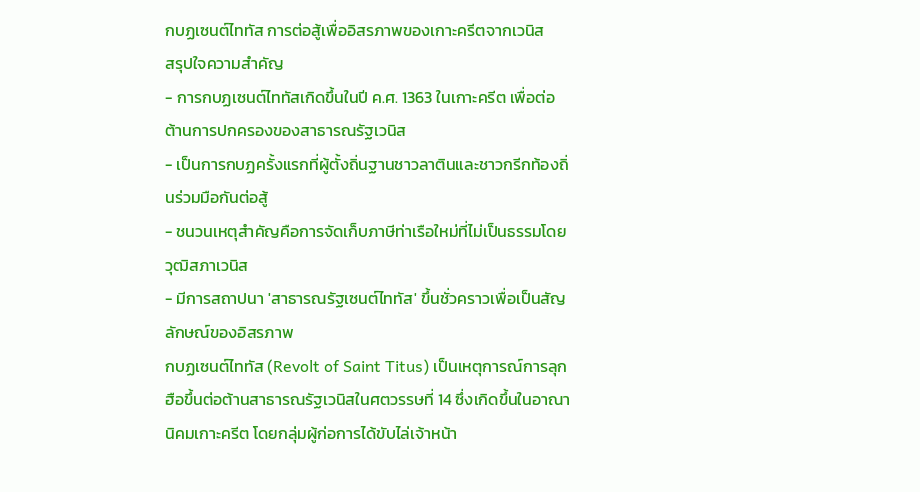กบฏเซนต์ไททัส การต่อสู้เพื่ออิสรภาพของเกาะครีตจากเวนิส
สรุปใจความสำคัญ
- การกบฏเซนต์ไททัสเกิดขึ้นในปี ค.ศ. 1363 ในเกาะครีต เพื่อต่อต้านการปกครองของสาธารณรัฐเวนิส
- เป็นการกบฏครั้งแรกที่ผู้ตั้งถิ่นฐานชาวลาตินและชาวกรีกท้องถิ่นร่วมมือกันต่อสู้
- ชนวนเหตุสำคัญคือการจัดเก็บภาษีท่าเรือใหม่ที่ไม่เป็นธรรมโดยวุฒิสภาเวนิส
- มีการสถาปนา 'สาธารณรัฐเซนต์ไททัส' ขึ้นชั่วคราวเพื่อเป็นสัญลักษณ์ของอิสรภาพ
กบฏเซนต์ไททัส (Revolt of Saint Titus) เป็นเหตุการณ์การลุกฮือขึ้นต่อต้านสาธารณรัฐเวนิสในศตวรรษที่ 14 ซึ่งเกิดขึ้นในอาณานิคมเกาะครีต โดยกลุ่มผู้ก่อการได้ขับไล่เจ้าหน้า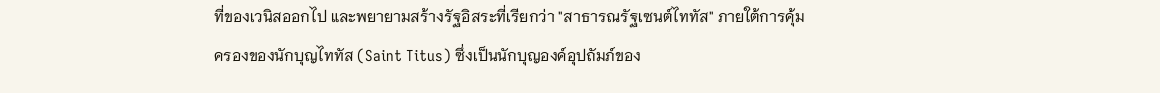ที่ของเวนิสออกไป และพยายามสร้างรัฐอิสระที่เรียกว่า "สาธารณรัฐเซนต์ไททัส" ภายใต้การคุ้มครองของนักบุญไททัส (Saint Titus) ซึ่งเป็นนักบุญองค์อุปถัมภ์ของ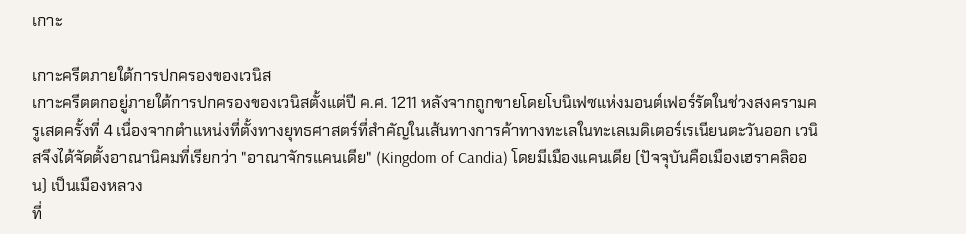เกาะ

เกาะครีตภายใต้การปกครองของเวนิส
เกาะครีตตกอยู่ภายใต้การปกครองของเวนิสตั้งแต่ปี ค.ศ. 1211 หลังจากถูกขายโดยโบนิเฟซแห่งมอนต์เฟอร์รัตในช่วงสงครามครูเสดครั้งที่ 4 เนื่องจากตำแหน่งที่ตั้งทางยุทธศาสตร์ที่สำคัญในเส้นทางการค้าทางทะเลในทะเลเมดิเตอร์เรเนียนตะวันออก เวนิสจึงได้จัดตั้งอาณานิคมที่เรียกว่า "อาณาจักรแคนเดีย" (Kingdom of Candia) โดยมีเมืองแคนเดีย (ปัจจุบันคือเมืองเฮราคลิออน) เป็นเมืองหลวง
ที่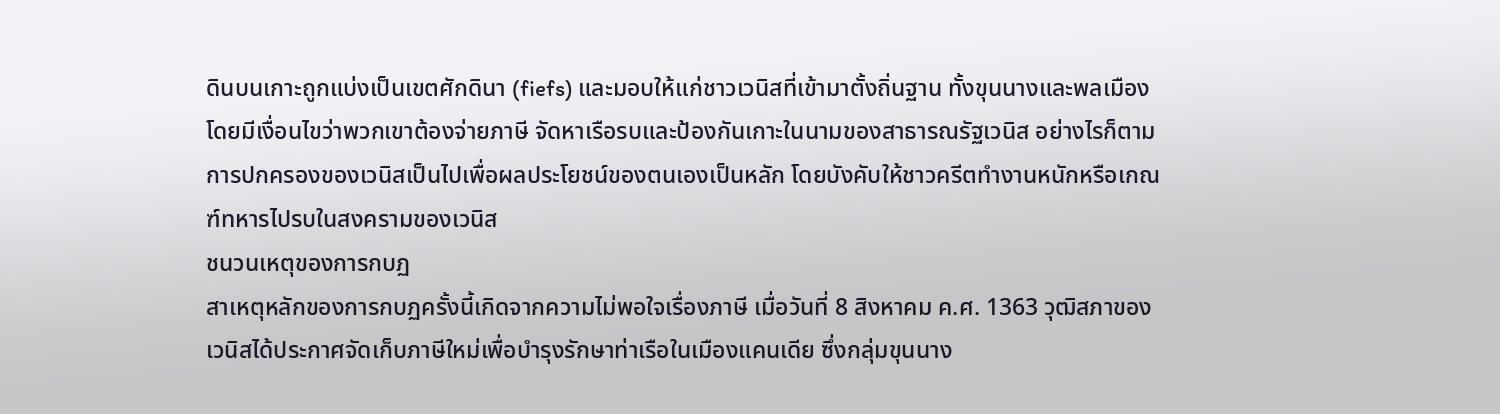ดินบนเกาะถูกแบ่งเป็นเขตศักดินา (fiefs) และมอบให้แก่ชาวเวนิสที่เข้ามาตั้งถิ่นฐาน ทั้งขุนนางและพลเมือง โดยมีเงื่อนไขว่าพวกเขาต้องจ่ายภาษี จัดหาเรือรบและป้องกันเกาะในนามของสาธารณรัฐเวนิส อย่างไรก็ตาม การปกครองของเวนิสเป็นไปเพื่อผลประโยชน์ของตนเองเป็นหลัก โดยบังคับให้ชาวครีตทำงานหนักหรือเกณฑ์ทหารไปรบในสงครามของเวนิส
ชนวนเหตุของการกบฏ
สาเหตุหลักของการกบฏครั้งนี้เกิดจากความไม่พอใจเรื่องภาษี เมื่อวันที่ 8 สิงหาคม ค.ศ. 1363 วุฒิสภาของเวนิสได้ประกาศจัดเก็บภาษีใหม่เพื่อบำรุงรักษาท่าเรือในเมืองแคนเดีย ซึ่งกลุ่มขุนนาง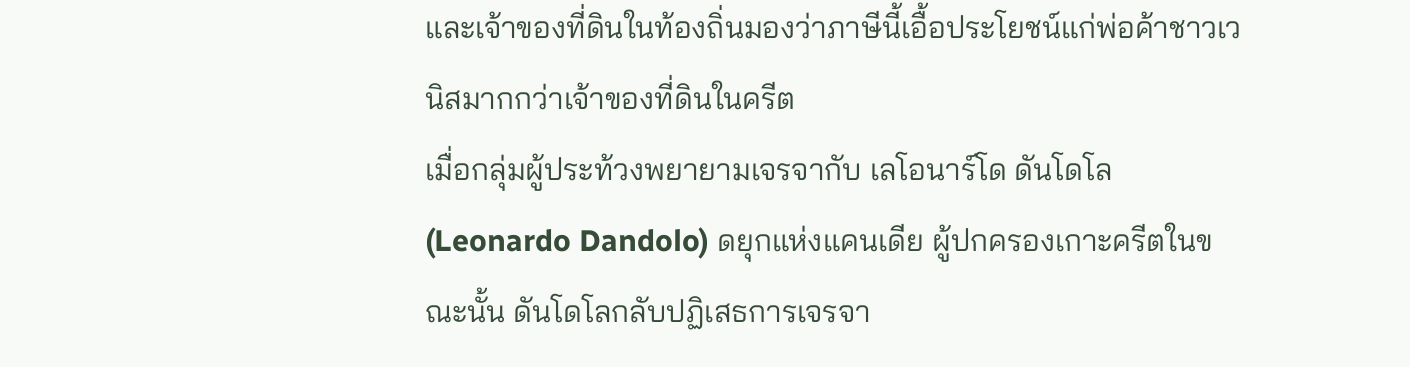และเจ้าของที่ดินในท้องถิ่นมองว่าภาษีนี้เอื้อประโยชน์แก่พ่อค้าชาวเวนิสมากกว่าเจ้าของที่ดินในครีต
เมื่อกลุ่มผู้ประท้วงพยายามเจรจากับ เลโอนาร์โด ดันโดโล (Leonardo Dandolo) ดยุกแห่งแคนเดีย ผู้ปกครองเกาะครีตในขณะนั้น ดันโดโลกลับปฏิเสธการเจรจา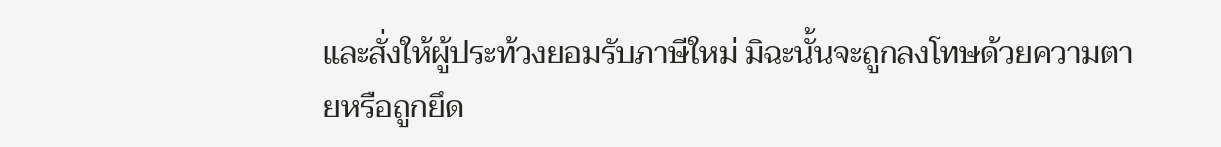และสั่งให้ผู้ประท้วงยอมรับภาษีใหม่ มิฉะนั้นจะถูกลงโทษด้วยความตายหรือถูกยึด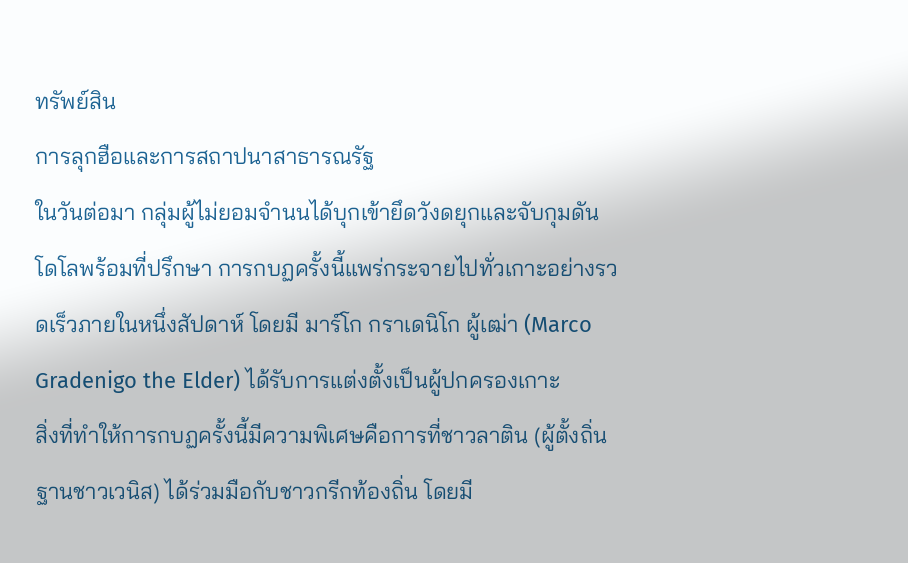ทรัพย์สิน
การลุกฮือและการสถาปนาสาธารณรัฐ
ในวันต่อมา กลุ่มผู้ไม่ยอมจำนนได้บุกเข้ายึดวังดยุกและจับกุมดันโดโลพร้อมที่ปรึกษา การกบฏครั้งนี้แพร่กระจายไปทั่วเกาะอย่างรวดเร็วภายในหนึ่งสัปดาห์ โดยมี มาร์โก กราเดนิโก ผู้เฒ่า (Marco Gradenigo the Elder) ได้รับการแต่งตั้งเป็นผู้ปกครองเกาะ
สิ่งที่ทำให้การกบฏครั้งนี้มีความพิเศษคือการที่ชาวลาติน (ผู้ตั้งถิ่นฐานชาวเวนิส) ได้ร่วมมือกับชาวกรีกท้องถิ่น โดยมี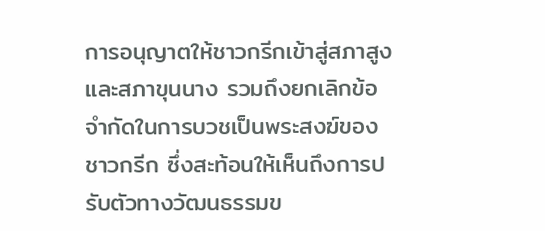การอนุญาตให้ชาวกรีกเข้าสู่สภาสูงและสภาขุนนาง รวมถึงยกเลิกข้อจำกัดในการบวชเป็นพระสงฆ์ของชาวกรีก ซึ่งสะท้อนให้เห็นถึงการปรับตัวทางวัฒนธรรมข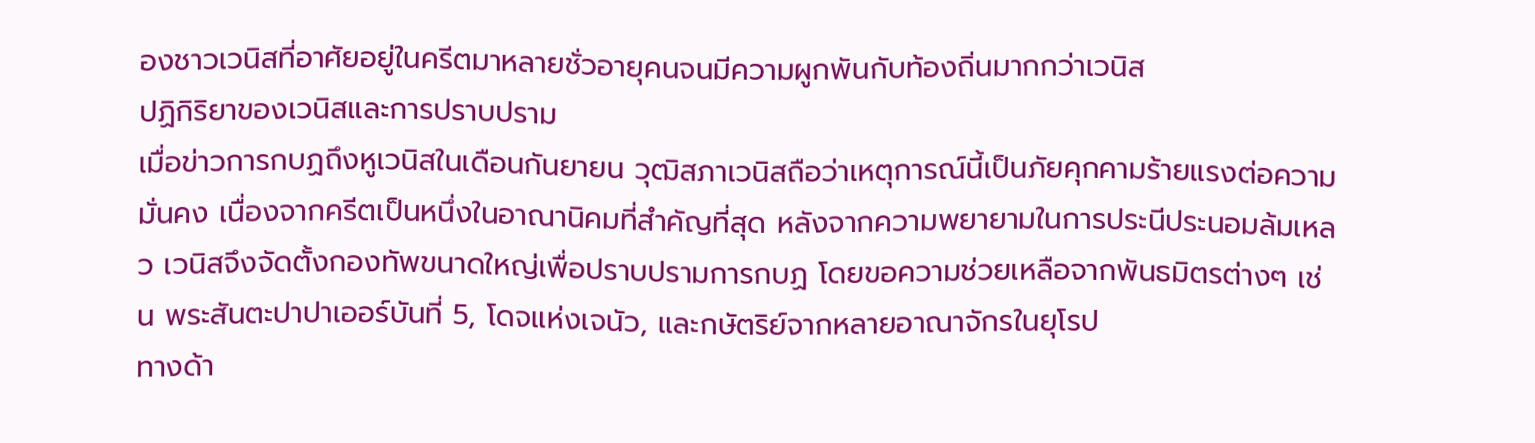องชาวเวนิสที่อาศัยอยู่ในครีตมาหลายชั่วอายุคนจนมีความผูกพันกับท้องถิ่นมากกว่าเวนิส
ปฏิกิริยาของเวนิสและการปราบปราม
เมื่อข่าวการกบฏถึงหูเวนิสในเดือนกันยายน วุฒิสภาเวนิสถือว่าเหตุการณ์นี้เป็นภัยคุกคามร้ายแรงต่อความมั่นคง เนื่องจากครีตเป็นหนึ่งในอาณานิคมที่สำคัญที่สุด หลังจากความพยายามในการประนีประนอมล้มเหลว เวนิสจึงจัดตั้งกองทัพขนาดใหญ่เพื่อปราบปรามการกบฏ โดยขอความช่วยเหลือจากพันธมิตรต่างๆ เช่น พระสันตะปาปาเออร์บันที่ 5, โดจแห่งเจนัว, และกษัตริย์จากหลายอาณาจักรในยุโรป
ทางด้า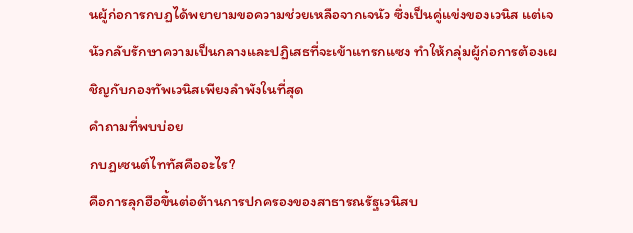นผู้ก่อการกบฏได้พยายามขอความช่วยเหลือจากเจนัว ซึ่งเป็นคู่แข่งของเวนิส แต่เจนัวกลับรักษาความเป็นกลางและปฏิเสธที่จะเข้าแทรกแซง ทำให้กลุ่มผู้ก่อการต้องเผชิญกับกองทัพเวนิสเพียงลำพังในที่สุด
คำถามที่พบบ่อย
กบฏเซนต์ไททัสคืออะไร?
คือการลุกฮือขึ้นต่อต้านการปกครองของสาธารณรัฐเวนิสบ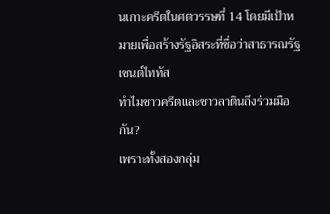นเกาะครีตในศตวรรษที่ 14 โดยมีเป้าหมายเพื่อสร้างรัฐอิสระที่ชื่อว่าสาธารณรัฐเซนต์ไททัส
ทำไมชาวครีตและชาวลาตินถึงร่วมมือกัน?
เพราะทั้งสองกลุ่ม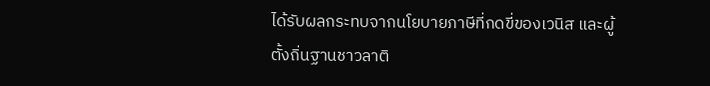ได้รับผลกระทบจากนโยบายภาษีที่กดขี่ของเวนิส และผู้ตั้งถิ่นฐานชาวลาติ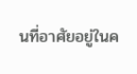นที่อาศัยอยู่ในค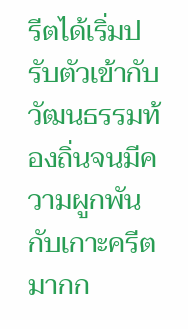รีตได้เริ่มปรับตัวเข้ากับวัฒนธรรมท้องถิ่นจนมีความผูกพันกับเกาะครีตมากก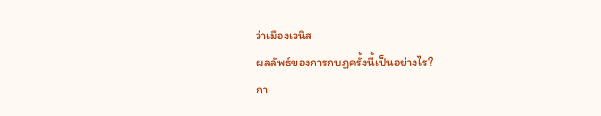ว่าเมืองเวนิส
ผลลัพธ์ของการกบฏครั้งนี้เป็นอย่างไร?
กา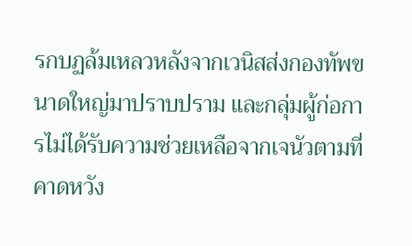รกบฏล้มเหลวหลังจากเวนิสส่งกองทัพขนาดใหญ่มาปราบปราม และกลุ่มผู้ก่อการไม่ได้รับความช่วยเหลือจากเจนัวตามที่คาดหวัง